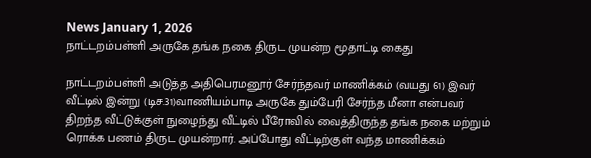News January 1, 2026
நாட்டறம்பள்ளி அருகே தங்க நகை திருட முயன்ற மூதாட்டி கைது

நாட்டறம்பள்ளி அடுத்த அதிபெரமனூர் சேர்ந்தவர் மாணிக்கம் (வயது 61) இவர் வீட்டில் இன்று (டிச.31)வாணியம்பாடி அருகே தும்பேரி சேர்ந்த மீனா என்பவர் திறந்த வீட்டுக்குள் நுழைந்து வீட்டில் பீரோவில் வைத்திருந்த தங்க நகை மற்றும் ரொக்க பணம் திருட முயன்றார். அப்போது வீட்டிற்குள் வந்த மாணிக்கம்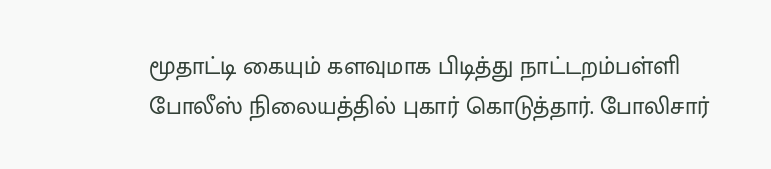மூதாட்டி கையும் களவுமாக பிடித்து நாட்டறம்பள்ளி போலீஸ் நிலையத்தில் புகார் கொடுத்தார். போலிசார்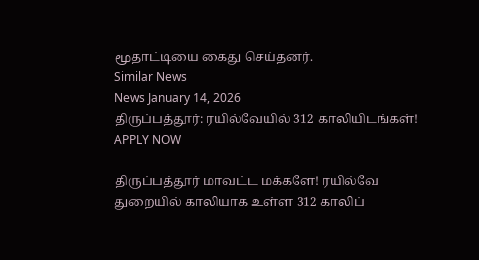மூதாட்டியை கைது செய்தனர்.
Similar News
News January 14, 2026
திருப்பத்தூர்: ரயில்வேயில் 312 காலியிடங்கள்! APPLY NOW

திருப்பத்தூர் மாவட்ட மக்களே! ரயில்வே துறையில் காலியாக உள்ள 312 காலிப்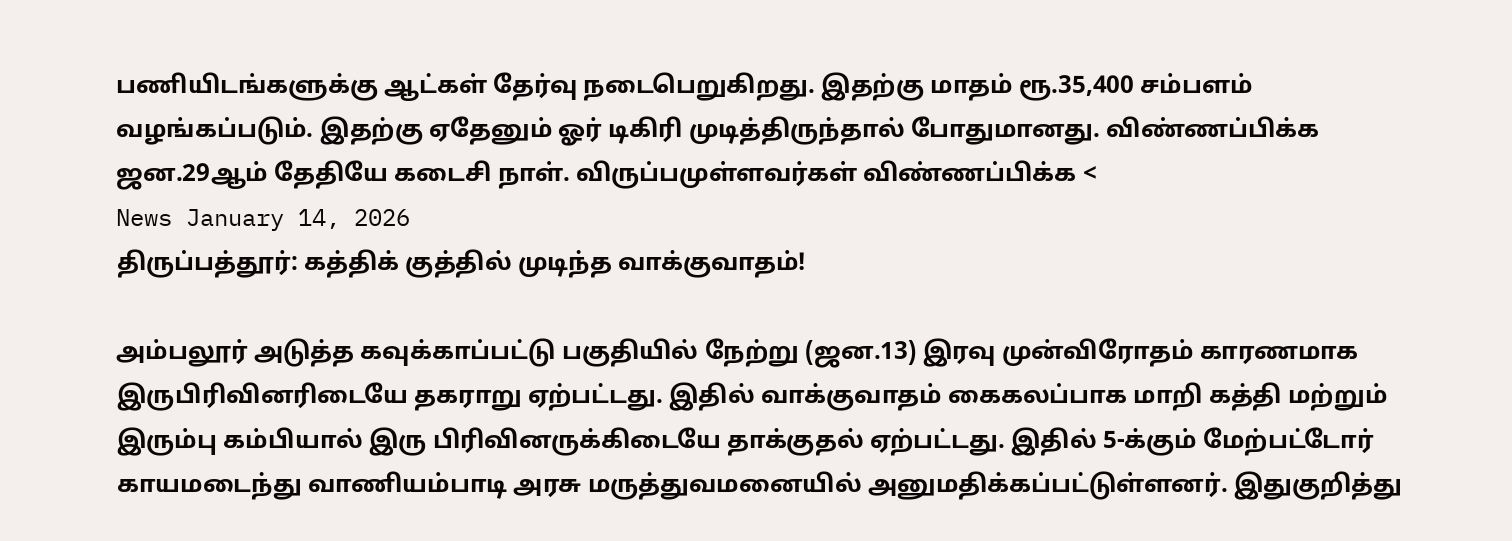பணியிடங்களுக்கு ஆட்கள் தேர்வு நடைபெறுகிறது. இதற்கு மாதம் ரூ.35,400 சம்பளம் வழங்கப்படும். இதற்கு ஏதேனும் ஓர் டிகிரி முடித்திருந்தால் போதுமானது. விண்ணப்பிக்க ஜன.29ஆம் தேதியே கடைசி நாள். விருப்பமுள்ளவர்கள் விண்ணப்பிக்க <
News January 14, 2026
திருப்பத்தூர்: கத்திக் குத்தில் முடிந்த வாக்குவாதம்!

அம்பலூர் அடுத்த கவுக்காப்பட்டு பகுதியில் நேற்று (ஜன.13) இரவு முன்விரோதம் காரணமாக இருபிரிவினரிடையே தகராறு ஏற்பட்டது. இதில் வாக்குவாதம் கைகலப்பாக மாறி கத்தி மற்றும் இரும்பு கம்பியால் இரு பிரிவினருக்கிடையே தாக்குதல் ஏற்பட்டது. இதில் 5-க்கும் மேற்பட்டோர் காயமடைந்து வாணியம்பாடி அரசு மருத்துவமனையில் அனுமதிக்கப்பட்டுள்ளனர். இதுகுறித்து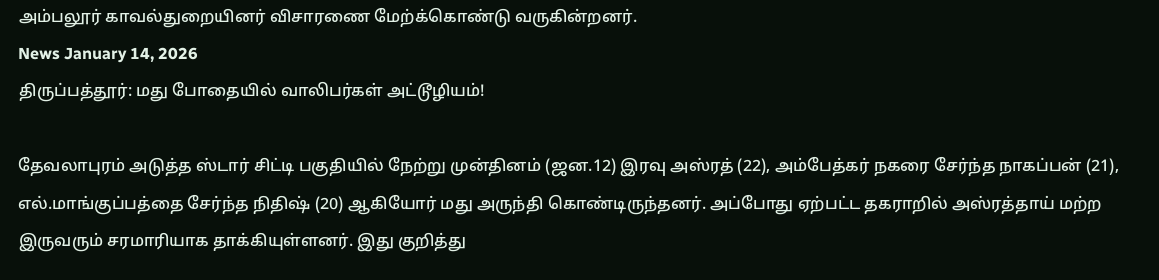அம்பலூர் காவல்துறையினர் விசாரணை மேற்க்கொண்டு வருகின்றனர்.
News January 14, 2026
திருப்பத்தூர்: மது போதையில் வாலிபர்கள் அட்டூழியம்!

தேவலாபுரம் அடுத்த ஸ்டார் சிட்டி பகுதியில் நேற்று முன்தினம் (ஜன.12) இரவு அஸ்ரத் (22), அம்பேத்கர் நகரை சேர்ந்த நாகப்பன் (21), எல்.மாங்குப்பத்தை சேர்ந்த நிதிஷ் (20) ஆகியோர் மது அருந்தி கொண்டிருந்தனர். அப்போது ஏற்பட்ட தகராறில் அஸ்ரத்தாய் மற்ற இருவரும் சரமாரியாக தாக்கியுள்ளனர். இது குறித்து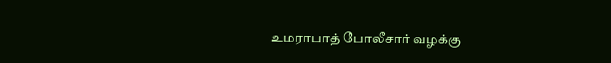உமராபாத் போலீசார் வழக்கு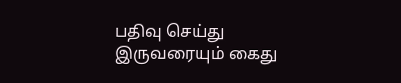பதிவு செய்து இருவரையும் கைது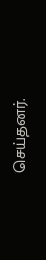செய்தனர்.